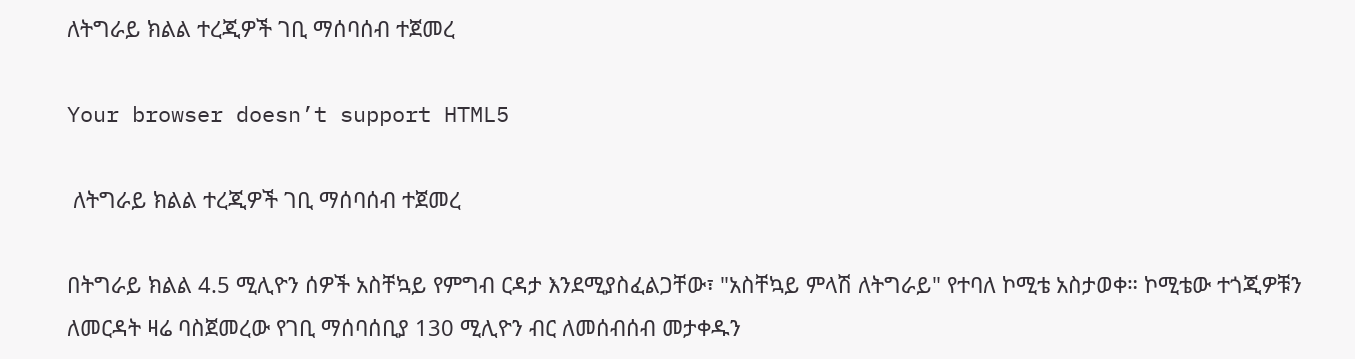ለትግራይ ክልል ተረጂዎች ገቢ ማሰባሰብ ተጀመረ

Your browser doesn’t support HTML5

 ለትግራይ ክልል ተረጂዎች ገቢ ማሰባሰብ ተጀመረ

በትግራይ ክልል 4.5 ሚሊዮን ሰዎች አስቸኳይ የምግብ ርዳታ እንደሚያስፈልጋቸው፣ "አስቸኳይ ምላሽ ለትግራይ" የተባለ ኮሚቴ አስታወቀ። ኮሚቴው ተጎጂዎቹን ለመርዳት ዛሬ ባስጀመረው የገቢ ማሰባሰቢያ 130 ሚሊዮን ብር ለመሰብሰብ መታቀዱን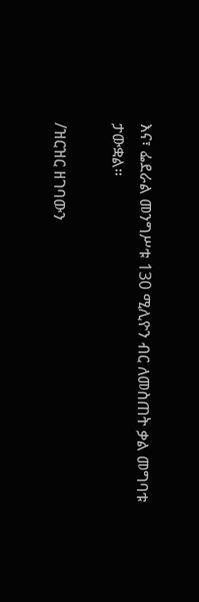እና፣ ፌደራል መንግሥቱ 130 ሚሊዮን ብር ለመስጠት ቃል መግባቱ ታውቋል።

/ዝርዝር ዘገባውን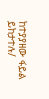ከተያያዘው ፋይል ይከታተሉ/